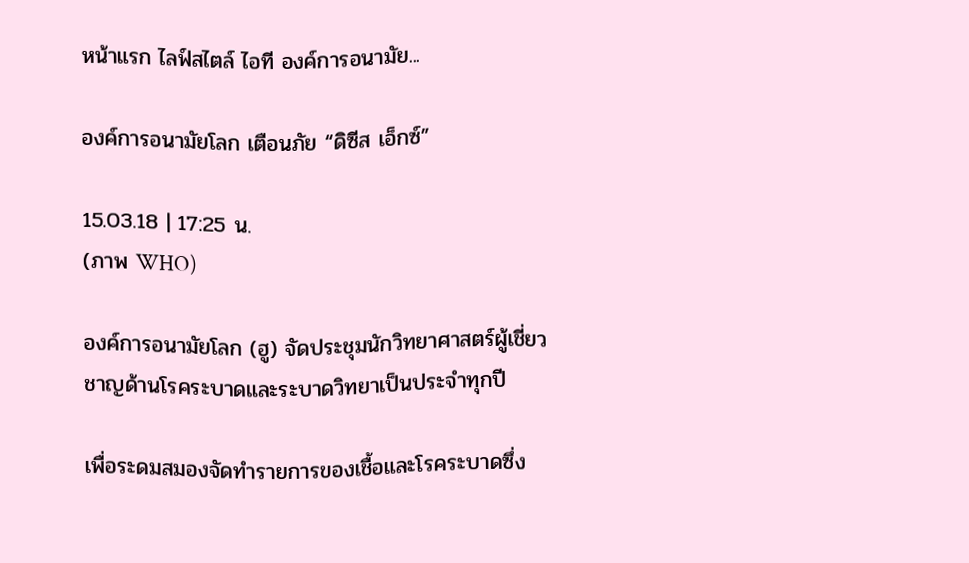หน้าแรก ไลฟ์สไตล์ ไอที องค์การอนามัย...

องค์การอนามัยโลก เตือนภัย “ดิซีส เอ็กซ์”

15.03.18 | 17:25 น.
(ภาพ WHO)

องค์การอนามัยโลก (ฮู) จัดประชุมนักวิทยาศาสตร์ผู้เชี่ยวชาญด้านโรคระบาดและระบาดวิทยาเป็นประจำทุกปี

เพื่อระดมสมองจัดทำรายการของเชื้อและโรคระบาดซึ่ง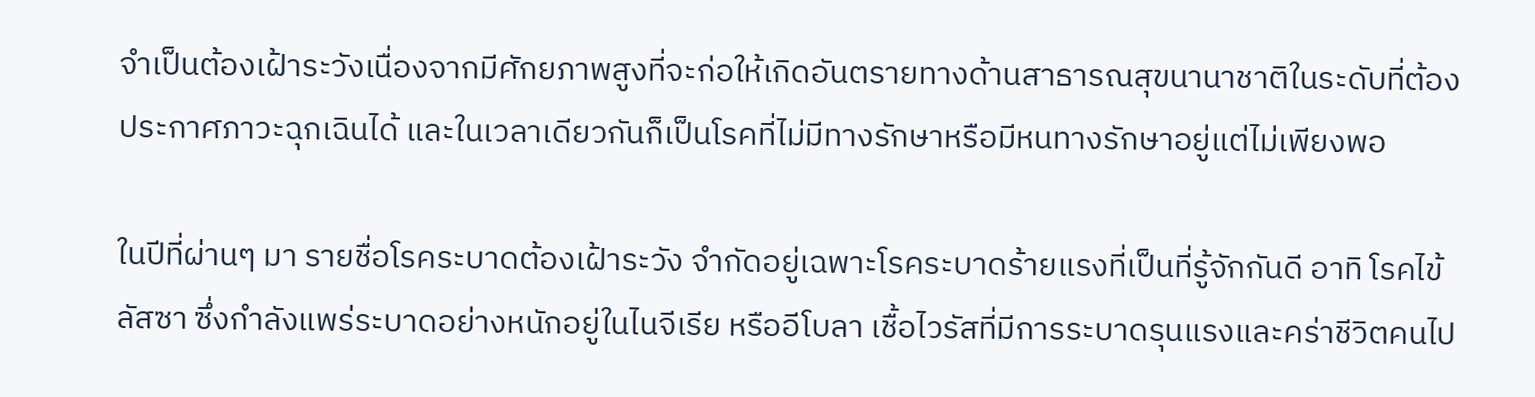จำเป็นต้องเฝ้าระวังเนื่องจากมีศักยภาพสูงที่จะก่อให้เกิดอันตรายทางด้านสาธารณสุขนานาชาติในระดับที่ต้องประกาศภาวะฉุกเฉินได้ และในเวลาเดียวกันก็เป็นโรคที่ไม่มีทางรักษาหรือมีหนทางรักษาอยู่แต่ไม่เพียงพอ

ในปีที่ผ่านๆ มา รายชื่อโรคระบาดต้องเฝ้าระวัง จำกัดอยู่เฉพาะโรคระบาดร้ายแรงที่เป็นที่รู้จักกันดี อาทิ โรคไข้ลัสซา ซึ่งกำลังแพร่ระบาดอย่างหนักอยู่ในไนจีเรีย หรืออีโบลา เชื้อไวรัสที่มีการระบาดรุนแรงและคร่าชีวิตคนไป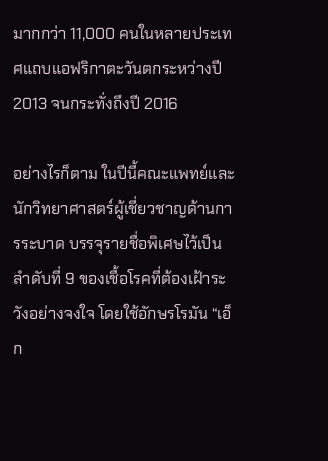มากกว่า 11,000 คนในหลายประเทศแถบแอฟริกาตะวันตกระหว่างปี 2013 จนกระทั่งถึงปี 2016

อย่างไรก็ตาม ในปีนี้คณะแพทย์และนักวิทยาศาสตร์ผู้เชี่ยวชาญด้านการระบาด บรรจุรายชื่อพิเศษไว้เป็นลำดับที่ 9 ของเชื้อโรคที่ต้องเฝ้าระวังอย่างจงใจ โดยใช้อักษรโรมัน “เอ็ก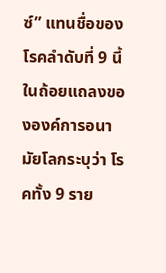ซ์” แทนชื่อของโรคลำดับที่ 9 นี้ ในถ้อยแถลงขององค์การอนามัยโลกระบุว่า โรคทั้ง 9 ราย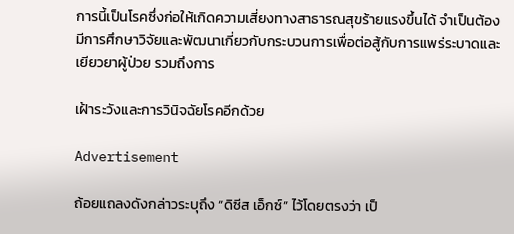การนี้เป็นโรคซึ่งก่อให้เกิดความเสี่ยงทางสาธารณสุขร้ายแรงขึ้นได้ จำเป็นต้องมีการศึกษาวิจัยและพัฒนาเกี่ยวกับกระบวนการเพื่อต่อสู้กับการแพร่ระบาดและเยียวยาผู้ป่วย รวมถึงการ

เฝ้าระวังและการวินิจฉัยโรคอีกด้วย

Advertisement

ถ้อยแถลงดังกล่าวระบุถึง “ดิซีส เอ็กซ์” ไว้โดยตรงว่า เป็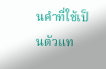นคำที่ใช้เป็นตัวแท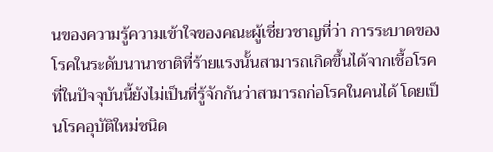นของความรู้ความเข้าใจของคณะผู้เชี่ยวชาญที่ว่า การระบาดของโรคในระดับนานาชาติที่ร้ายแรงนั้นสามารถเกิดขึ้นได้จากเชื้อโรคที่ในปัจจุบันนี้ยังไม่เป็นที่รู้จักกันว่าสามารถก่อโรคในคนได้ โดยเป็นโรคอุบัติใหม่ชนิด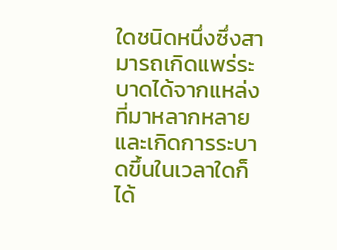ใดชนิดหนึ่งซึ่งสามารถเกิดแพร่ระบาดได้จากแหล่งที่มาหลากหลายและเกิดการระบาดขึ้นในเวลาใดก็ได้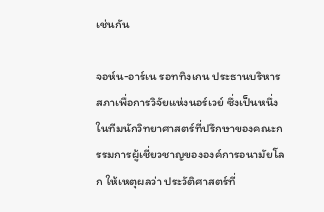เช่นกัน

จอห์น-อาร์เน รอททิงเกน ประธานบริหารสภาเพื่อการวิจัยแห่งนอร์เวย์ ซึ่งเป็นหนึ่งในทีมนักวิทยาศาสตร์ที่ปรึกษาของคณะกรรมการผู้เชี่ยวชาญขององค์การอนามัยโลก ให้เหตุผลว่า ประวัติศาสตร์ที่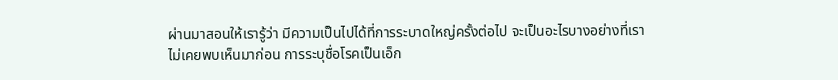ผ่านมาสอนให้เรารู้ว่า มีความเป็นไปได้ที่การระบาดใหญ่ครั้งต่อไป จะเป็นอะไรบางอย่างที่เราไม่เคยพบเห็นมาก่อน การระบุชื่อโรคเป็นเอ็ก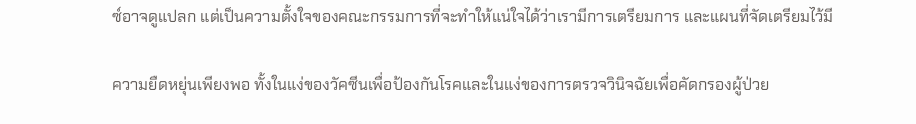ซ์อาจดูแปลก แต่เป็นความตั้งใจของคณะกรรมการที่จะทำให้แน่ใจได้ว่าเรามีการเตรียมการ และแผนที่จัดเตรียมไว้มี

ความยืดหยุ่นเพียงพอ ทั้งในแง่ของวัคซีนเพื่อป้องกันโรคและในแง่ของการตรวจวินิจฉัยเพื่อคัดกรองผู้ป่วย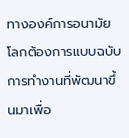ทางองค์การอนามัยโลกต้องการแบบฉบับการทำงานที่พัฒนาขึ้นมาเพื่อ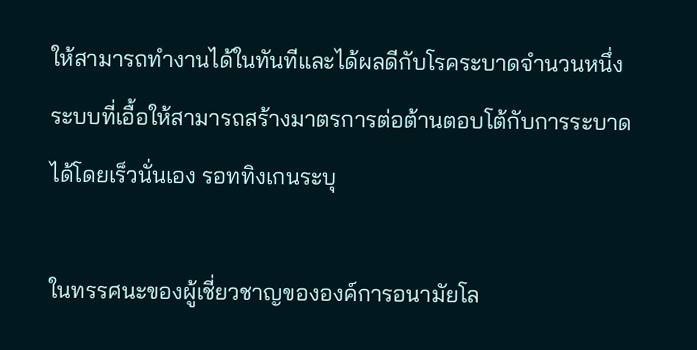ให้สามารถทำงานได้ในทันทีและได้ผลดีกับโรคระบาดจำนวนหนึ่ง ระบบที่เอื้อให้สามารถสร้างมาตรการต่อต้านตอบโต้กับการระบาดได้โดยเร็วนั่นเอง รอททิงเกนระบุ

ในทรรศนะของผู้เชี่ยวชาญขององค์การอนามัยโล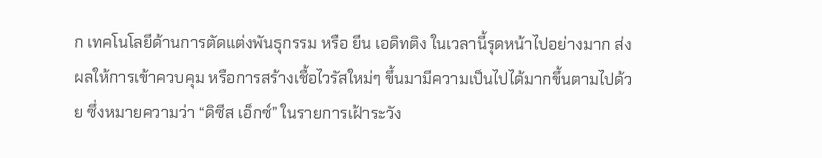ก เทคโนโลยีด้านการตัดแต่งพันธุกรรม หรือ ยีน เอดิทติง ในเวลานี้รุดหน้าไปอย่างมาก ส่งผลให้การเข้าควบคุม หรือการสร้างเชื้อไวรัสใหม่ๆ ขึ้นมามีความเป็นไปได้มากขึ้นตามไปด้วย ซึ่งหมายความว่า “ดิซีส เอ็กซ์” ในรายการเฝ้าระวัง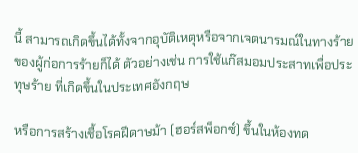นี้ สามารถเกิดขึ้นได้ทั้งจากอุบัติเหตุหรือจากเจตนารมณ์ในทางร้ายของผู้ก่อการร้ายก็ได้ ตัวอย่างเช่น การใช้แก๊สมอมประสาทเพื่อประทุษร้าย ที่เกิดขึ้นในประเทศอังกฤษ

หรือการสร้างเชื้อโรคฝีดาษม้า (ฮอร์สพ็อกซ์) ขึ้นในห้องทด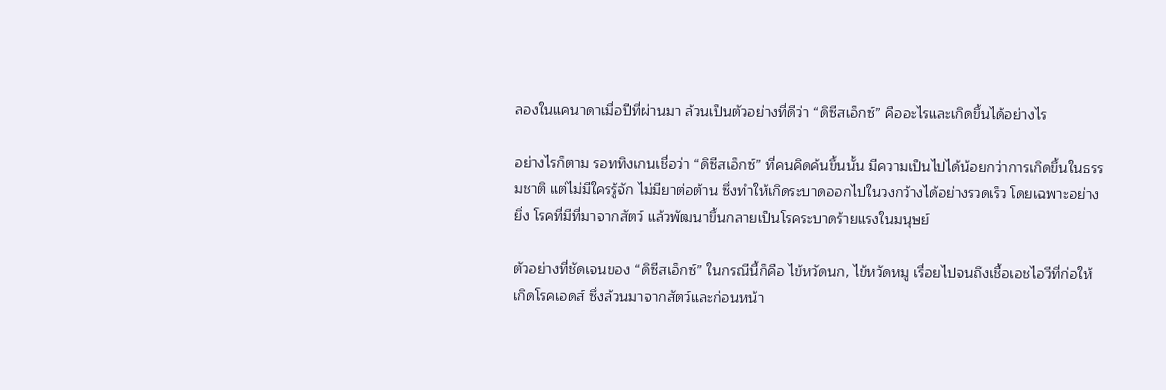ลองในแคนาดาเมื่อปีที่ผ่านมา ล้วนเป็นตัวอย่างที่ดีว่า “ดิซีสเอ็กซ์” คืออะไรและเกิดขึ้นได้อย่างไร

อย่างไรก็ตาม รอททิงเกนเชื่อว่า “ดิซีสเอ็กซ์” ที่คนคิดค้นขึ้นนั้น มีความเป็นไปได้น้อยกว่าการเกิดขึ้นในธรรมชาติ แต่ไม่มีใครรู้จัก ไม่มียาต่อต้าน ซึ่งทำให้เกิดระบาดออกไปในวงกว้างได้อย่างรวดเร็ว โดยเฉพาะอย่างยิ่ง โรคที่มีที่มาจากสัตว์ แล้วพัฒนาขึ้นกลายเป็นโรคระบาดร้ายแรงในมนุษย์

ตัวอย่างที่ชัดเจนของ “ดิซีสเอ็กซ์” ในกรณีนี้ก็คือ ไข้หวัดนก, ไข้หวัดหมู เรื่อยไปจนถึงเชื้อเอชไอวีที่ก่อให้เกิดโรคเอดส์ ซึ่งล้วนมาจากสัตว์และก่อนหน้า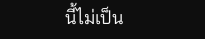นี้ไม่เป็น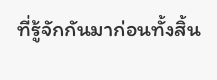ที่รู้จักกันมาก่อนทั้งสิ้น